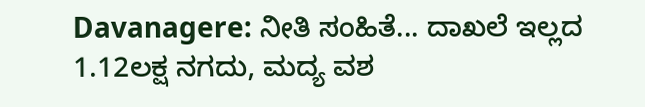Davanagere: ನೀತಿ ಸಂಹಿತೆ... ದಾಖಲೆ ಇಲ್ಲದ 1.12ಲಕ್ಷ ನಗದು, ಮದ್ಯ ವಶ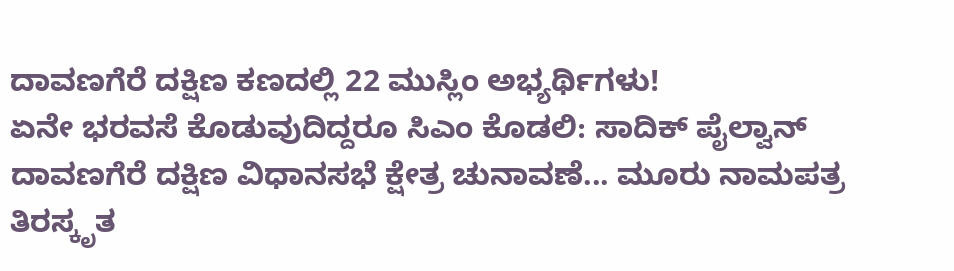ದಾವಣಗೆರೆ ದಕ್ಷಿಣ ಕಣದಲ್ಲಿ 22 ಮುಸ್ಲಿಂ ಅಭ್ಯರ್ಥಿಗಳು!
ಏನೇ ಭರವಸೆ ಕೊಡುವುದಿದ್ದರೂ ಸಿಎಂ ಕೊಡಲಿ: ಸಾದಿಕ್ ಪೈಲ್ವಾನ್
ದಾವಣಗೆರೆ ದಕ್ಷಿಣ ವಿಧಾನಸಭೆ ಕ್ಷೇತ್ರ ಚುನಾವಣೆ... ಮೂರು ನಾಮಪತ್ರ ತಿರಸ್ಕೃತ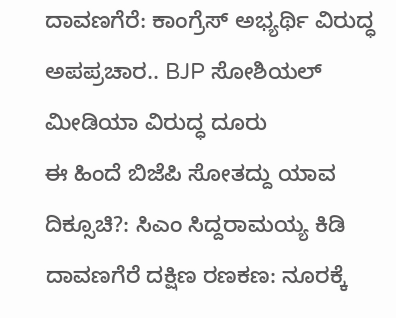ದಾವಣಗೆರೆ: ಕಾಂಗ್ರೆಸ್ ಅಭ್ಯರ್ಥಿ ವಿರುದ್ಧ ಅಪಪ್ರಚಾರ.. BJP ಸೋಶಿಯಲ್ ಮೀಡಿಯಾ ವಿರುದ್ಧ ದೂರು
ಈ ಹಿಂದೆ ಬಿಜೆಪಿ ಸೋತದ್ದು ಯಾವ ದಿಕ್ಸೂಚಿ?: ಸಿಎಂ ಸಿದ್ದರಾಮಯ್ಯ ಕಿಡಿ
ದಾವಣಗೆರೆ ದಕ್ಷಿಣ ರಣಕಣ: ನೂರಕ್ಕೆ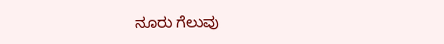ನೂರು ಗೆಲುವು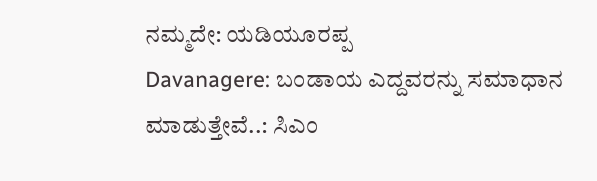ನಮ್ಮದೇ: ಯಡಿಯೂರಪ್ಪ
Davanagere: ಬಂಡಾಯ ಎದ್ದವರನ್ನು ಸಮಾಧಾನ ಮಾಡುತ್ತೇವೆ..: ಸಿಎಂ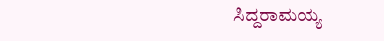ಸಿದ್ದರಾಮಯ್ಯ